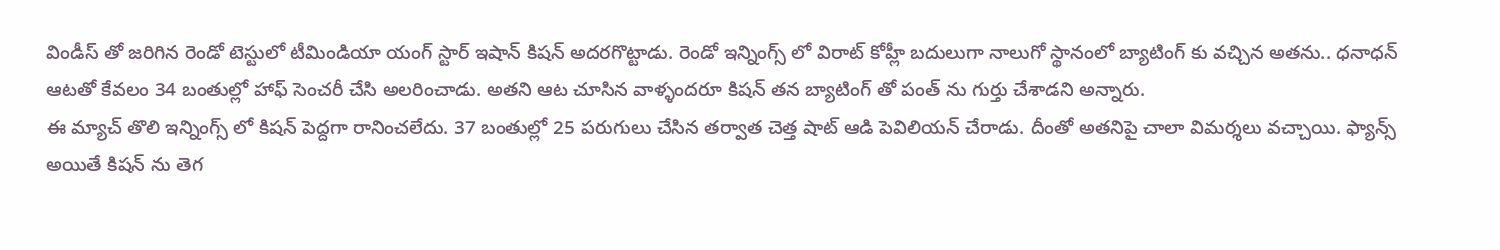విండీస్ తో జరిగిన రెండో టెస్టులో టీమిండియా యంగ్ స్టార్ ఇషాన్ కిషన్ అదరగొట్టాడు. రెండో ఇన్నింగ్స్ లో విరాట్ కోహ్లీ బదులుగా నాలుగో స్థానంలో బ్యాటింగ్ కు వచ్చిన అతను.. ధనాధన్ ఆటతో కేవలం 34 బంతుల్లో హాఫ్ సెంచరీ చేసి అలరించాడు. అతని ఆట చూసిన వాళ్ళందరూ కిషన్ తన బ్యాటింగ్ తో పంత్ ను గుర్తు చేశాడని అన్నారు.
ఈ మ్యాచ్ తొలి ఇన్నింగ్స్ లో కిషన్ పెద్దగా రానించలేదు. 37 బంతుల్లో 25 పరుగులు చేసిన తర్వాత చెత్త షాట్ ఆడి పెవిలియన్ చేరాడు. దీంతో అతనిపై చాలా విమర్శలు వచ్చాయి. ఫ్యాన్స్ అయితే కిషన్ ను తెగ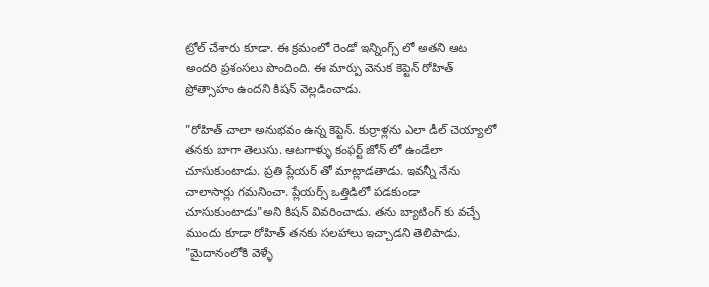ట్రోల్ చేశారు కూడా. ఈ క్రమంలో రెండో ఇన్నింగ్స్ లో అతని ఆట అందరి ప్రశంసలు పొందింది. ఈ మార్పు వెనుక కెప్టెన్ రోహిత్ ప్రోత్సాహం ఉందని కిషన్ వెల్లడించాడు.

"రోహిత్ చాలా అనుభవం ఉన్న కెప్టెన్. కుర్రాళ్లను ఎలా డీల్ చెయ్యాలో తనకు బాగా తెలుసు. ఆటగాళ్ళు కంఫర్ట్ జోన్ లో ఉండేలా చూసుకుంటాడు. ప్రతి ప్లేయర్ తో మాట్లాడతాడు. ఇవన్నీ నేను చాలాసార్లు గమనించా. ప్లేయర్స్ ఒత్తిడిలో పడకుండా చూసుకుంటాడు"అని కిషన్ వివరించాడు. తను బ్యాటింగ్ కు వచ్చే ముందు కూడా రోహిత్ తనకు సలహాలు ఇచ్చాడని తెలిపాడు.
"మైదానంలోకి వెళ్ళే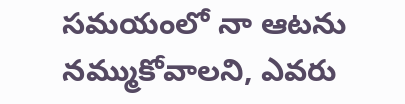సమయంలో నా ఆటను నమ్ముకోవాలని, ఎవరు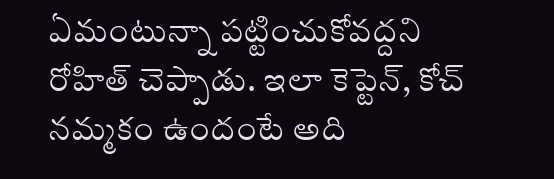ఏమంటున్నా పట్టించుకోవద్దని రోహిత్ చెప్పాడు. ఇలా కెప్టెన్, కోచ్ నమ్మకం ఉందంటే అది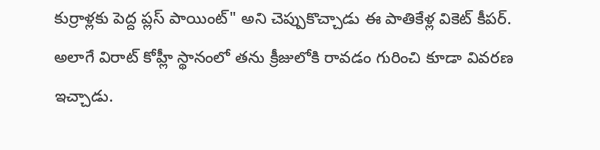కుర్రాళ్లకు పెద్ద ప్లస్ పాయింట్" అని చెప్పుకొచ్చాడు ఈ పాతికేళ్ల వికెట్ కీపర్. అలాగే విరాట్ కోహ్లీ స్థానంలో తను క్రీజులోకి రావడం గురించి కూడా వివరణ ఇచ్చాడు.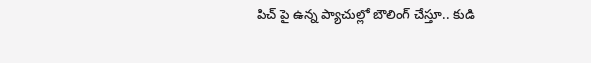పిచ్ పై ఉన్న ప్యాచుల్లో బౌలింగ్ చేస్తూ.. కుడి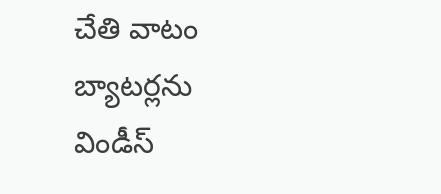చేతి వాటం బ్యాటర్లను విండీస్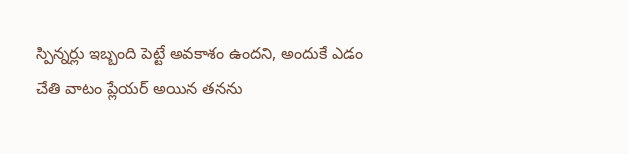స్పిన్నర్లు ఇబ్బంది పెట్టే అవకాశం ఉందని, అందుకే ఎడం చేతి వాటం ప్లేయర్ అయిన తనను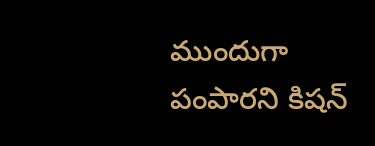ముందుగా పంపారని కిషన్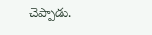చెప్పాడు.